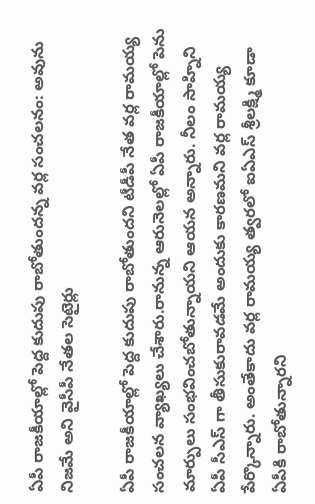ఏపీ రాజకీయాల్లో పెద్ద కుదుపు రాబోతుందన్న వర్ల సంచలనం: అవును నిజమే అని వైసీపీ నేతల సెటైర్లు

ఏపీ రాజకీయాల్లో పెద్ద కుదుపు రాబోతుందని టీడీపీ నేత వర్ల రామయ్య సంచలన వ్యాఖ్యలు చేశారు.రానున్న ఆరునెలల్లో ఏపీ రాజకీయాల్లో పెను మార్పులు సంభవించబోతున్నాయని ఆయన అన్నారు. నీలం సాహ్నిని ఏపీ సీఎస్ గా తీసుకురావడమే అందుకు కారణమని వర్ల రామయ్య పేర్కొన్నారు. అంతేకాదు వర్ల రామయ్య త్వరలో ఐఏఎస్ శ్రీలక్ష్మి కూడా ఏపీకి రాబోతున్నారని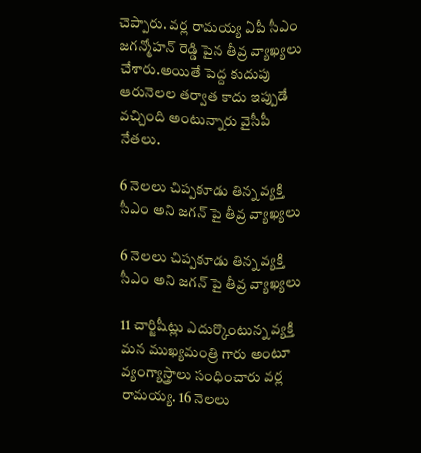చెప్పారు. వర్ల రామయ్య ఏపీ సీఎం జగన్మోహన్ రెడ్డి పైన తీవ్ర వ్యాఖ్యలు చేశారు.అయితే పెద్ద కుదుపు ఆరునెలల తర్వాత కాదు ఇప్పుడే వచ్చింది అంటున్నారు వైసీపీ నేతలు.

6 నెలలు చిప్పకూడు తిన్న వ్యక్తి సీఎం అని జగన్ పై తీవ్ర వ్యాఖ్యలు

6 నెలలు చిప్పకూడు తిన్న వ్యక్తి సీఎం అని జగన్ పై తీవ్ర వ్యాఖ్యలు

11 చార్జిషీట్లు ఎదుర్కొంటున్న వ్యక్తి మన ముఖ్యమంత్రి గారు అంటూ వ్యంగ్యాస్త్రాలు సంధించారు వర్ల రామయ్య. 16 నెలలు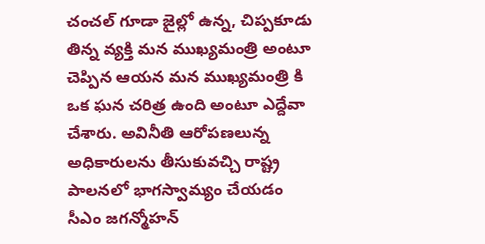చంచల్ గూడా జైల్లో ఉన్న, చిప్పకూడు తిన్న వ్యక్తి మన ముఖ్యమంత్రి అంటూ చెప్పిన ఆయన మన ముఖ్యమంత్రి కి ఒక ఘన చరిత్ర ఉంది అంటూ ఎద్దేవా చేశారు. అవినీతి ఆరోపణలున్న అధికారులను తీసుకువచ్చి రాష్ట్ర పాలనలో భాగస్వామ్యం చేయడం సీఎం జగన్మోహన్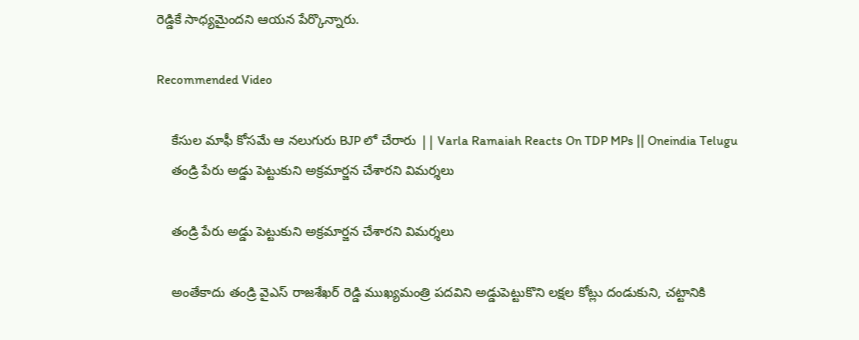రెడ్డికే సాధ్యమైందని ఆయన పేర్కొన్నారు.

Recommended Video

    కేసుల మాఫీ కోసమే ఆ నలుగురు BJP లో చేరారు || Varla Ramaiah Reacts On TDP MPs || Oneindia Telugu
    తండ్రి పేరు అడ్డు పెట్టుకుని అక్రమార్జన చేశారని విమర్శలు

    తండ్రి పేరు అడ్డు పెట్టుకుని అక్రమార్జన చేశారని విమర్శలు

    అంతేకాదు తండ్రి వైఎస్ రాజశేఖర్ రెడ్డి ముఖ్యమంత్రి పదవిని అడ్డుపెట్టుకొని లక్షల కోట్లు దండుకుని, చట్టానికి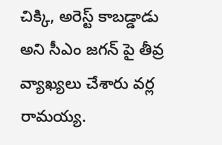చిక్కి, అరెస్ట్ కాబడ్డాడు అని సీఎం జగన్ పై తీవ్ర వ్యాఖ్యలు చేశారు వర్ల రామయ్య.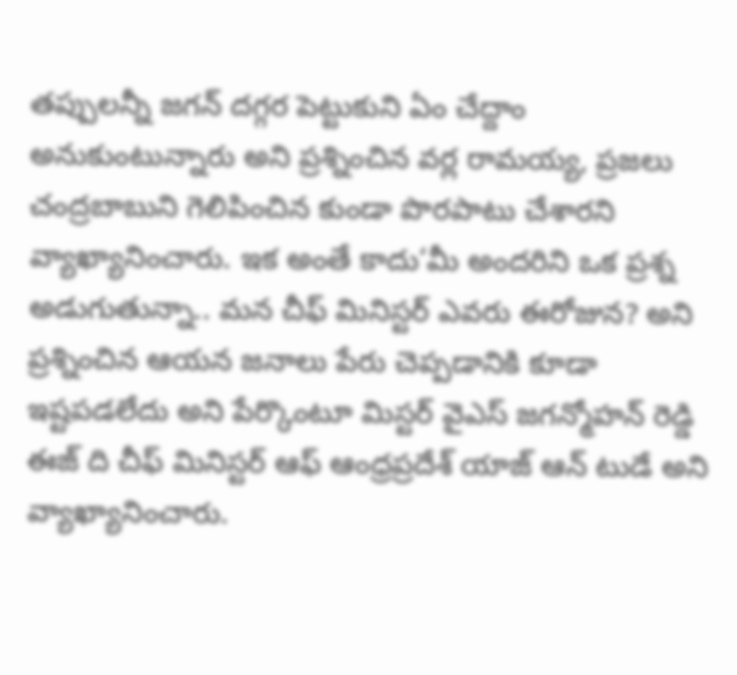తప్పులన్నీ జగన్ దగ్గర పెట్టుకుని ఏం చేద్దాం అనుకుంటున్నారు అని ప్రశ్నించిన వర్ల రామయ్య, ప్రజలు చంద్రబాబుని గెలిపించిన కుండా పొరపాటు చేశారని వ్యాఖ్యానించారు. ఇక అంతే కాదు‘మీ అందరిని ఒక ప్రశ్న అడుగుతున్నా.. మన చీఫ్ మినిస్టర్ ఎవరు ఈరోజున? అని ప్రశ్నించిన ఆయన జనాలు పేరు చెప్పడానికి కూడా ఇష్టపడలేదు అని పేర్కొంటూ మిస్టర్ వైఎస్ జగన్మోహన్ రెడ్డి ఈజ్ ది చీఫ్ మినిస్టర్ ఆఫ్ ఆంధ్రప్రదేశ్ యాజ్ ఆన్ టుడే అని వ్యాఖ్యానించారు.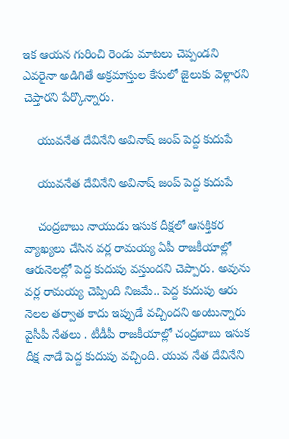ఇక ఆయన గురించి రెండు మాటలు చెప్పండని ఎవరైనా అడిగితే అక్రమాస్తుల కేసులో జైలుకు వెళ్లారని చెప్తారని పేర్కొన్నారు.

    యువనేత దేవినేని అవినాష్ జంప్ పెద్ద కుదుపే

    యువనేత దేవినేని అవినాష్ జంప్ పెద్ద కుదుపే

    చంద్రబాబు నాయుడు ఇసుక దీక్షలో ఆసక్తికర వ్యాఖ్యలు చేసిన వర్ల రామయ్య ఏపీ రాజకీయాల్లో ఆరునెలల్లో పెద్ద కుదుపు వస్తుందని చెప్పారు. అవును వర్ల రామయ్య చెప్పింది నిజమే.. పెద్ద కుదుపు ఆరు నెలల తర్వాత కాదు ఇప్పుడే వచ్చిందని అంటున్నారు వైసీపీ నేతలు . టీడీపీ రాజకీయాల్లో చంద్రబాబు ఇసుక దీక్ష నాడే పెద్ద కుదుపు వచ్చింది. యువ నేత దేవినేని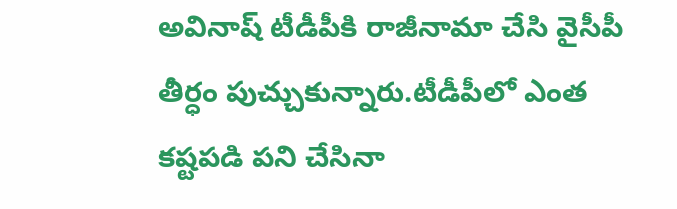అవినాష్ టీడీపీకి రాజీనామా చేసి వైసీపీ తీర్ధం పుచ్చుకున్నారు.టీడీపీలో ఎంత కష్టపడి పని చేసినా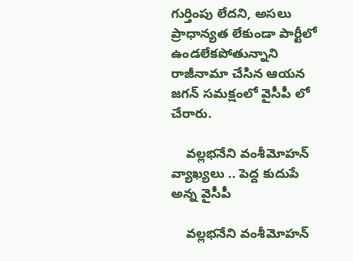గుర్తింపు లేదని, అసలు ప్రాధాన్యత లేకుండా పార్టీలో ఉండలేకపోతున్నాని రాజీనామా చేసిన ఆయన జగన్ సమక్షంలో వైసీపీ లో చేరారు.

    వల్లభనేని వంశీమోహన్ వ్యాఖ్యలు .. పెద్ద కుదుపే అన్న వైసీపీ

    వల్లభనేని వంశీమోహన్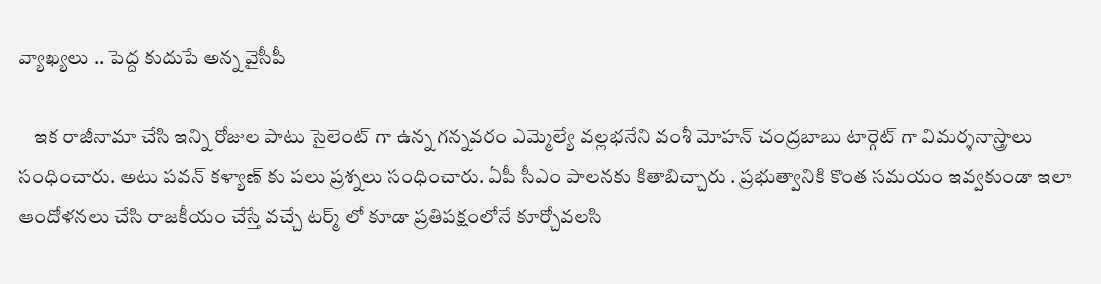వ్యాఖ్యలు .. పెద్ద కుదుపే అన్న వైసీపీ

    ఇక రాజీనామా చేసి ఇన్ని రోజుల పాటు సైలెంట్ గా ఉన్న గన్నవరం ఎమ్మెల్యే వల్లభనేని వంశీ మోహన్ చంద్రబాబు టార్గెట్ గా విమర్శనాస్త్రాలు సంధించారు. అటు పవన్ కళ్యాణ్ కు పలు ప్రశ్నలు సంధించారు. ఏపీ సీఎం పాలనకు కితాబిచ్చారు . ప్రభుత్వానికి కొంత సమయం ఇవ్వకుండా ఇలా ఆందోళనలు చేసి రాజకీయం చేస్తే వచ్చే టర్మ్ లో కూడా ప్రతిపక్షంలోనే కూర్చోవలసి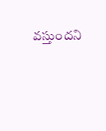వస్తుందని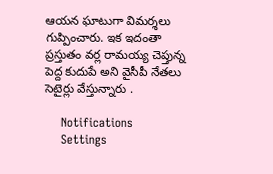ఆయన ఘాటుగా విమర్శలు గుప్పించారు. ఇక ఇదంతా ప్రస్తుతం వర్ల రామయ్య చెప్తున్న పెద్ద కుదుపే అని వైసీపీ నేతలు సెటైర్లు వేస్తున్నారు .

    Notifications
    Settings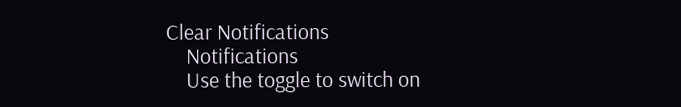Clear Notifications
    Notifications
    Use the toggle to switch on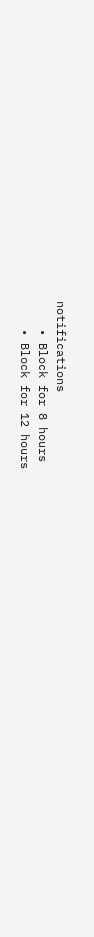notifications
    • Block for 8 hours
    • Block for 12 hours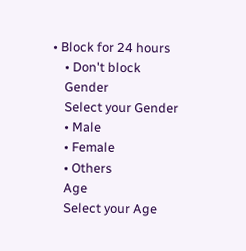• Block for 24 hours
    • Don't block
    Gender
    Select your Gender
    • Male
    • Female
    • Others
    Age
    Select your Age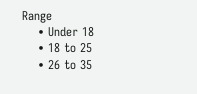Range
    • Under 18
    • 18 to 25
    • 26 to 35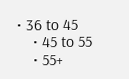• 36 to 45
    • 45 to 55
    • 55+